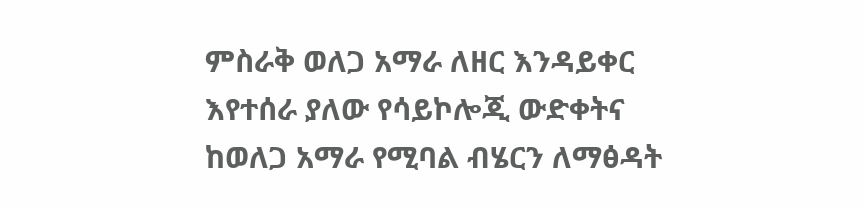ምስራቅ ወለጋ አማራ ለዘር እንዳይቀር እየተሰራ ያለው የሳይኮሎጂ ውድቀትና ከወለጋ አማራ የሚባል ብሄርን ለማፅዳት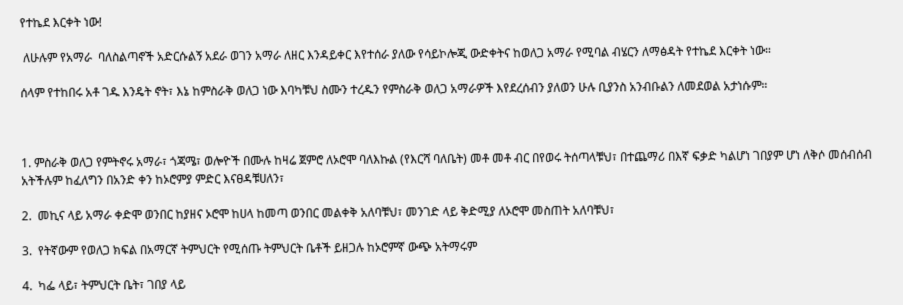የተኬደ እርቀት ነው!

 ለሁሉም የአማራ  ባለስልጣኖች አድርሱልኝ አደራ ወገን አማራ ለዘር እንዳይቀር እየተሰራ ያለው የሳይኮሎጂ ውድቀትና ከወለጋ አማራ የሚባል ብሄርን ለማፅዳት የተኬደ እርቀት ነው።

ሰላም የተከበሩ አቶ ገዱ እንዴት ኖት፣ እኔ ከምስራቅ ወለጋ ነው እባካቹህ ስሙን ተረዱን የምስራቅ ወለጋ አማራዎች እየደረሰብን ያለወን ሁሉ ቢያንስ አንብቡልን ለመደወል አታነሱም።



1. ምስራቅ ወለጋ የምትኖሩ አማራ፣ ጎጃሜ፣ ወሎዮች በሙሉ ከዛሬ ጀምሮ ለኦሮሞ ባለእኩል (የእርሻ ባለቤት) መቶ መቶ ብር በየወሩ ትሰጣላቹህ፣ በተጨማሪ በእኛ ፍቃድ ካልሆነ ገበያም ሆነ ለቅሶ መሰብሰብ አትችሉም ከፈለግን በአንድ ቀን ከኦሮምያ ምድር እናፀዳቹሀለን፣

2.  መኪና ላይ አማራ ቀድሞ ወንበር ከያዘና ኦሮሞ ከሀላ ከመጣ ወንበር መልቀቅ አለባቹህ፣ መንገድ ላይ ቅድሚያ ለኦሮሞ መስጠት አለባቹህ፣

3.  የትኛውም የወለጋ ክፍል በአማርኛ ትምህርት የሚሰጡ ትምህርት ቤቶች ይዘጋሉ ከኦሮምኛ ውጭ አትማሩም

4.  ካፌ ላይ፣ ትምህርት ቤት፣ ገበያ ላይ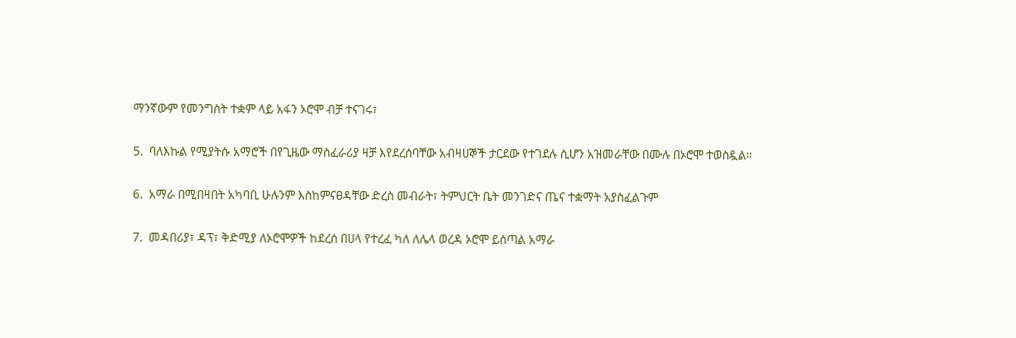ማንኛውም የመንግስት ተቋም ላይ አፋን ኦሮሞ ብቻ ተናገሩ፣

5.  ባለእኩል የሚያትሱ አማሮች በየጊዜው ማስፈራሪያ ዛቻ እየደረሰባቸው አብዛሀኞች ታርደው የተገደሉ ሲሆን አዝመራቸው በሙሉ በኦሮሞ ተወስዷል።

6.  አማራ በሚበዛበት አካባቢ ሁሉንም እስከምናፀዳቸው ድረስ መብራት፣ ትምህርት ቤት መንገድና ጤና ተቋማት አያስፈልጉም

7.  መዳበሪያ፣ ዳፕ፣ ቅድሚያ ለኦሮሞዎች ከደረሰ በሀላ የተረፈ ካለ ለሌላ ወረዳ ኦሮሞ ይሰጣል አማራ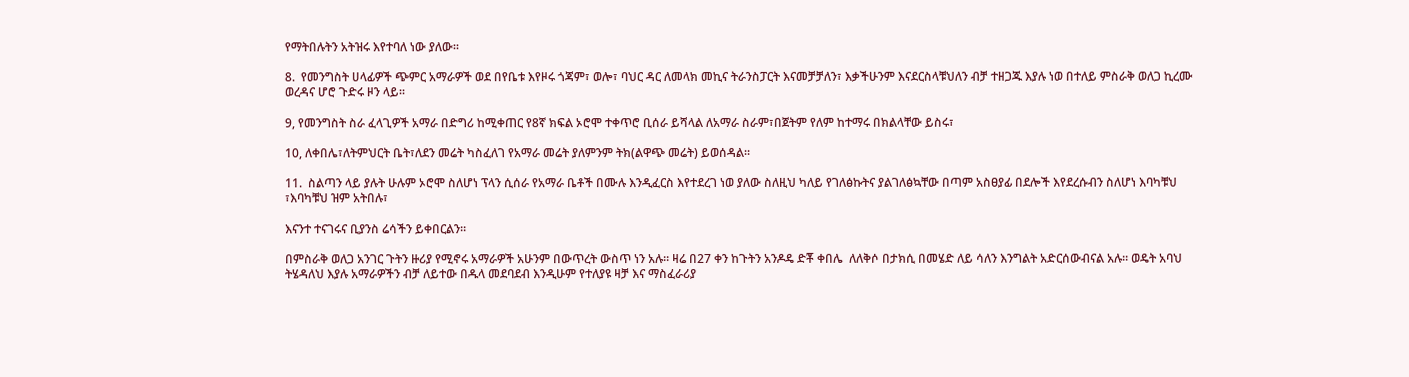የማትበሉትን አትዝሩ እየተባለ ነው ያለው።

8.  የመንግስት ሀላፊዎች ጭምር አማራዎች ወደ በየቤቱ እየዞሩ ጎጃም፣ ወሎ፣ ባህር ዳር ለመላክ መኪና ትራንስፓርት እናመቻቻለን፣ እቃችሁንም እናደርስላቹህለን ብቻ ተዘጋጁ እያሉ ነወ በተለይ ምስራቅ ወለጋ ኪረሙ ወረዳና ሆሮ ጉድሩ ዞን ላይ።

9, የመንግስት ስራ ፈላጊዎች አማራ በድግሪ ከሚቀጠር የ8ኛ ክፍል ኦሮሞ ተቀጥሮ ቢሰራ ይሻላል ለአማራ ስራም፣በጀትም የለም ከተማሩ በክልላቸው ይስሩ፣

10, ለቀበሌ፣ለትምህርት ቤት፣ለደን መሬት ካስፈለገ የአማራ መሬት ያለምንም ትክ(ልዋጭ መሬት) ይወሰዳል።

11.  ስልጣን ላይ ያሉት ሁሉም ኦሮሞ ስለሆነ ፕላን ሲሰራ የአማራ ቤቶች በሙሉ እንዲፈርስ እየተደረገ ነወ ያለው ስለዚህ ካለይ የገለፅኩትና ያልገለፅኳቸው በጣም አስፀያፊ በደሎች እየደረሱብን ስለሆነ እባካቹህ ፣እባካቹህ ዝም አትበሉ፣

እናንተ ተናገሩና ቢያንስ ሬሳችን ይቀበርልን።

በምስራቅ ወለጋ አንገር ጉትን ዙሪያ የሚኖሩ አማራዎች አሁንም በውጥረት ውስጥ ነን አሉ። ዛሬ በ27 ቀን ከጉትን አንዶዴ ድቾ ቀበሌ  ለለቅሶ በታክሲ በመሄድ ለይ ሳለን እንግልት አድርሰውብናል አሉ። ወዴት አባህ ትሄዳለህ እያሉ አማራዎችን ብቻ ለይተው በዱላ መደባደብ እንዲሁም የተለያዩ ዛቻ እና ማስፈራሪያ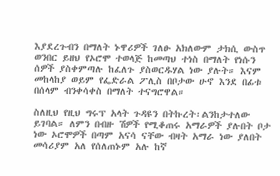እያደረጉብን በማለት ኑዋሪዎች ገለፁ አክለውም ታክሲ ውስጥ ወንበር ይዘህ የኦሮሞ ተወላጅ ከመጣህ ተነስ በማለት የነሱን ሰዎች ያስቀምጣሉ ከፈለጉ ያስወርዱሃል ነው ያሉት። እናም መከላከያ ወይም የፌድራል ፖሊስ በቦታው ሁኖ እንደ በፊቱ በሰላም ብንቀሳቀስ በማለት ተናግሮዋል።

ስለዚህ የዚህ ግሩፕ አላት ጉዳዩን በትኩረት፡ልንከታተለው ይገባል። ለምን በብዙ ሽዎች የሚቆጠሩ አማራዎች ያሉበት ቦታ ነው ኦሮሞዎች በጣም አናሳ ናቸው ብዛት አማራ ነው ያለበት መሳሪያም አለ የሰለጠኑም አሉ ከኛ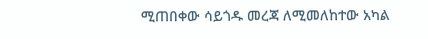ሚጠበቀው ሳይጎዱ መረጃ ለሚመለከተው አካል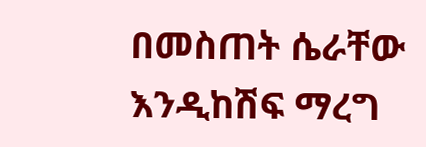በመስጠት ሴራቸው እንዲከሽፍ ማረግ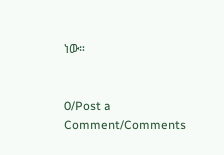ነው።


0/Post a Comment/Comments